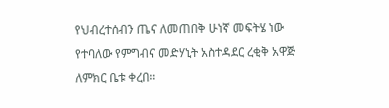የህብረተሰብን ጤና ለመጠበቅ ሁነኛ መፍትሄ ነው የተባለው የምግብና መድሃኒት አስተዳደር ረቂቅ አዋጅ ለምክር ቤቱ ቀረበ።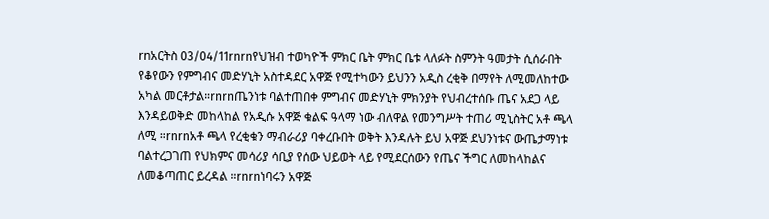rnአርትስ 03/04/11rnrnየህዝብ ተወካዮች ምክር ቤት ምክር ቤቱ ላለፉት ስምንት ዓመታት ሲሰራበት የቆየውን የምግብና መድሃኒት አስተዳደር አዋጅ የሚተካውን ይህንን አዲስ ረቂቅ በማየት ለሚመለከተው አካል መርቶታል።rnrnጤንነቱ ባልተጠበቀ ምግብና መድሃኒት ምክንያት የህብረተሰቡ ጤና አደጋ ላይ እንዳይወቅድ መከላከል የአዲሱ አዋጅ ቁልፍ ዓላማ ነው ብለዋል የመንግሥት ተጠሪ ሚኒስትር አቶ ጫላ ለሚ ።rnrnአቶ ጫላ የረቂቁን ማብራሪያ ባቀረቡበት ወቅት እንዳሉት ይህ አዋጅ ደህንነቱና ውጤታማነቱ ባልተረጋገጠ የህክምና መሳሪያ ሳቢያ የሰው ህይወት ላይ የሚደርሰውን የጤና ችግር ለመከላከልና ለመቆጣጠር ይረዳል ።rnrnነባሩን አዋጅ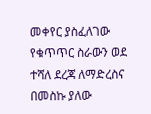መቀየር ያስፈለገው የቁጥጥር ስራውን ወደ ተሻለ ደረጃ ለማድረስና በመስኩ ያለው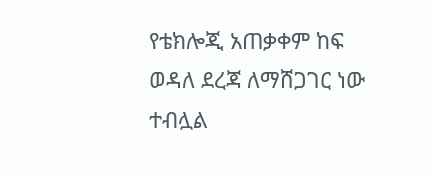የቴክሎጂ አጠቃቀም ከፍ ወዳለ ደረጃ ለማሸጋገር ነው ተብሏል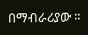በማብራሪያው ።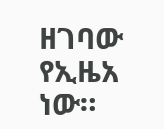ዘገባው የኢዜአ ነው።